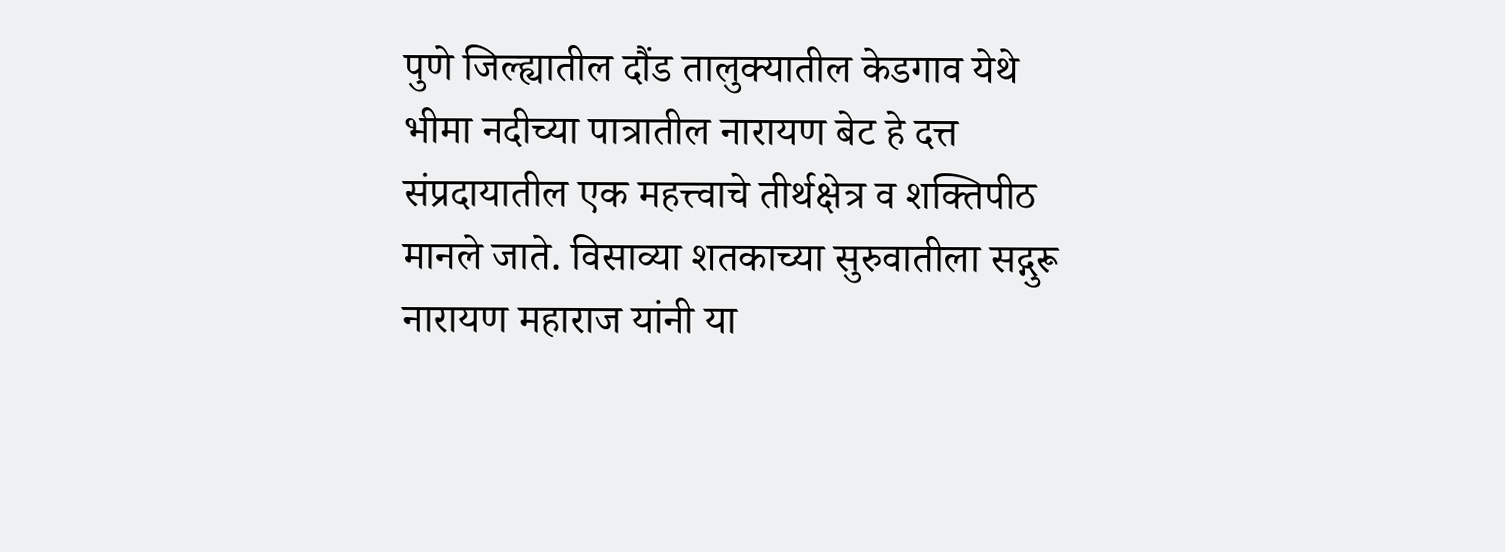पुणे जिल्ह्यातील दौंड तालुक्यातील केडगाव येथे भीमा नदीच्या पात्रातील नारायण बेट हे दत्त संप्रदायातील एक महत्त्वाचे तीर्थक्षेत्र व शक्तिपीठ मानले जाते. विसाव्या शतकाच्या सुरुवातीला सद्गुरू नारायण महाराज यांनी या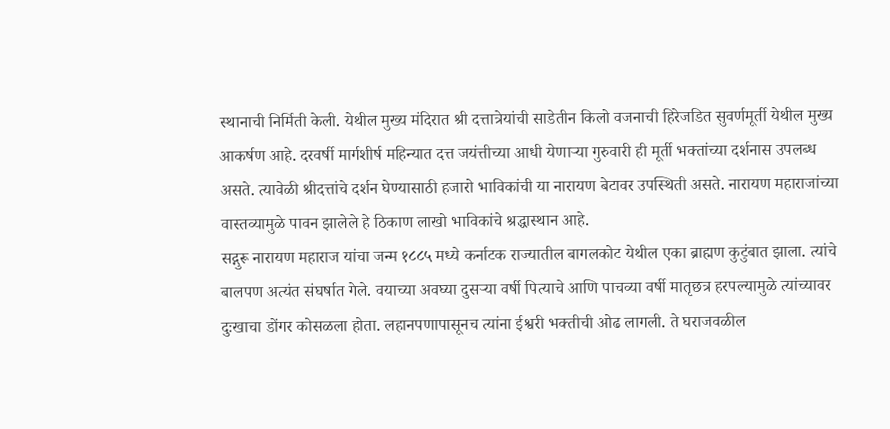स्थानाची निर्मिती केली. येथील मुख्य मंदिरात श्री दत्तात्रेयांची साडेतीन किलो वजनाची हिरेजडित सुवर्णमूर्ती येथील मुख्य आकर्षण आहे. दरवर्षी मार्गशीर्ष महिन्यात दत्त जयंत्तीच्या आधी येणाऱ्या गुरुवारी ही मूर्ती भक्तांच्या दर्शनास उपलब्ध असते. त्यावेळी श्रीदत्तांचे दर्शन घेण्यासाठी हजारो भाविकांची या नारायण बेटावर उपस्थिती असते. नारायण महाराजांच्या वास्तव्यामुळे पावन झालेले हे ठिकाण लाखो भाविकांचे श्रद्धास्थान आहे.
सद्गुरू नारायण महाराज यांचा जन्म १८८५ मध्ये कर्नाटक राज्यातील बागलकोट येथील एका ब्राह्मण कुटुंबात झाला. त्यांचे बालपण अत्यंत संघर्षात गेले. वयाच्या अवघ्या दुसऱ्या वर्षी पित्याचे आणि पाचव्या वर्षी मातृछत्र हरपल्यामुळे त्यांच्यावर दुःखाचा डोंगर कोसळला होता. लहानपणापासूनच त्यांना ईश्वरी भक्तीची ओढ लागली. ते घराजवळील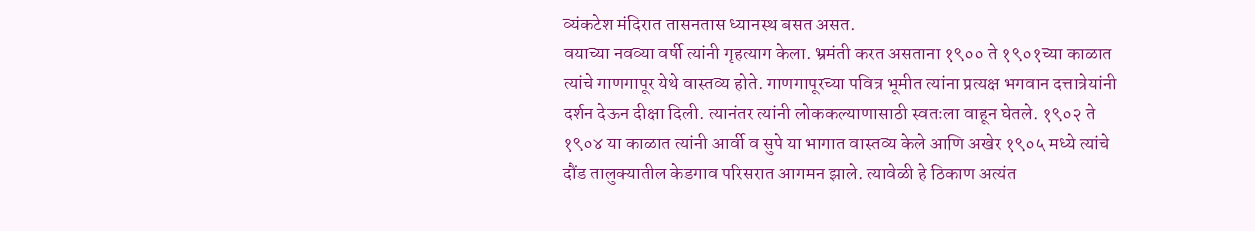व्यंकटेश मंदिरात तासनतास ध्यानस्थ बसत असत.
वयाच्या नवव्या वर्षी त्यांनी गृहत्याग केला. भ्रमंती करत असताना १९०० ते १९०१च्या काळात त्यांचे गाणगापूर येथे वास्तव्य होते. गाणगापूरच्या पवित्र भूमीत त्यांना प्रत्यक्ष भगवान दत्तात्रेयांनी दर्शन देऊन दीक्षा दिली. त्यानंतर त्यांनी लोककल्याणासाठी स्वतःला वाहून घेतले. १९०२ ते १९०४ या काळात त्यांनी आर्वी व सुपे या भागात वास्तव्य केले आणि अखेर १९०५ मध्ये त्यांचे दौंड तालुक्यातील केडगाव परिसरात आगमन झाले. त्यावेळी हे ठिकाण अत्यंत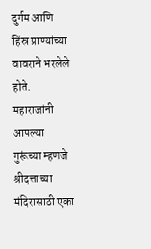दुर्गम आणि हिंस्र प्राण्यांच्या वावराने भरलेले होते. महाराजांनी आपल्या गुरूंच्या म्हणजे श्रीदत्ताच्या मंदिरासाठी एका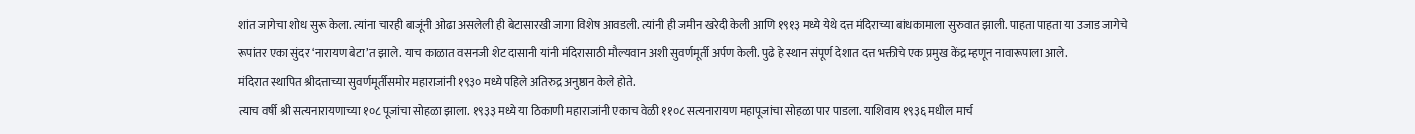शांत जागेचा शोध सुरू केला. त्यांना चारही बाजूंनी ओढा असलेली ही बेटासारखी जागा विशेष आवडली. त्यांनी ही जमीन खरेदी केली आणि १९१३ मध्ये येथे दत्त मंदिराच्या बांधकामाला सुरुवात झाली. पाहता पाहता या उजाड जागेचे रूपांतर एका सुंदर ‘नारायण बेटा’त झाले. याच काळात वसनजी शेट दासानी यांनी मंदिरासाठी मौल्यवान अशी सुवर्णमूर्ती अर्पण केली. पुढे हे स्थान संपूर्ण देशात दत्त भक्तीचे एक प्रमुख केंद्र म्हणून नावारूपाला आले.
मंदिरात स्थापित श्रीदत्ताच्या सुवर्णमूर्तीसमोर महाराजांनी १९३० मध्ये पहिले अतिरुद्र अनुष्ठान केले होते.
त्याच वर्षी श्री सत्यनारायणाच्या १०८ पूजांचा सोहळा झाला. १९३३ मध्ये या ठिकाणी महाराजांनी एकाच वेळी ११०८ सत्यनारायण महापूजांचा सोहळा पार पाडला. याशिवाय १९३६ मधील मार्च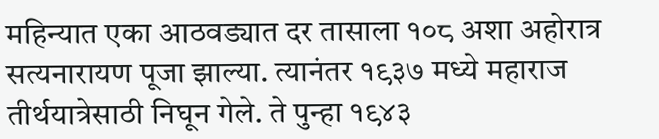महिन्यात एका आठवड्यात दर तासाला १०८ अशा अहोरात्र सत्यनारायण पूजा झाल्या. त्यानंतर १९३७ मध्ये महाराज तीर्थयात्रेसाठी निघून गेले. ते पुन्हा १९४३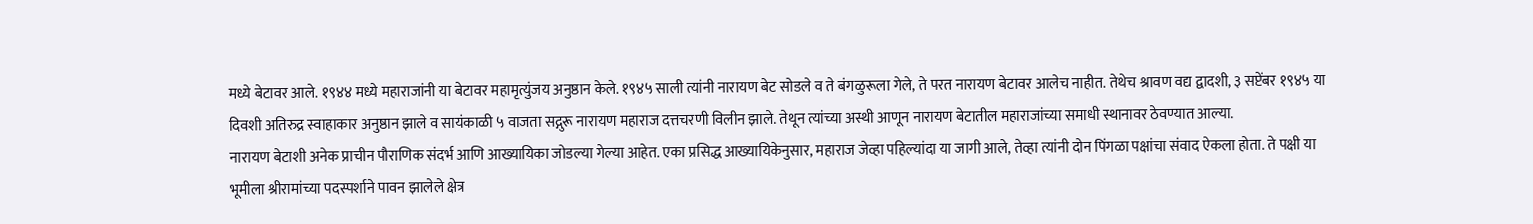मध्ये बेटावर आले. १९४४ मध्ये महाराजांनी या बेटावर महामृत्युंजय अनुष्ठान केले. १९४५ साली त्यांनी नारायण बेट सोडले व ते बंगळुरूला गेले, ते परत नारायण बेटावर आलेच नाहीत. तेथेच श्रावण वद्य द्वादशी, ३ सप्टेंबर १९४५ या दिवशी अतिरुद्र स्वाहाकार अनुष्ठान झाले व सायंकाळी ५ वाजता सद्गुरू नारायण महाराज दत्तचरणी विलीन झाले. तेथून त्यांच्या अस्थी आणून नारायण बेटातील महाराजांच्या समाधी स्थानावर ठेवण्यात आल्या.
नारायण बेटाशी अनेक प्राचीन पौराणिक संदर्भ आणि आख्यायिका जोडल्या गेल्या आहेत. एका प्रसिद्ध आख्यायिकेनुसार, महाराज जेव्हा पहिल्यांदा या जागी आले, तेव्हा त्यांनी दोन पिंगळा पक्षांचा संवाद ऐकला होता. ते पक्षी या भूमीला श्रीरामांच्या पदस्पर्शाने पावन झालेले क्षेत्र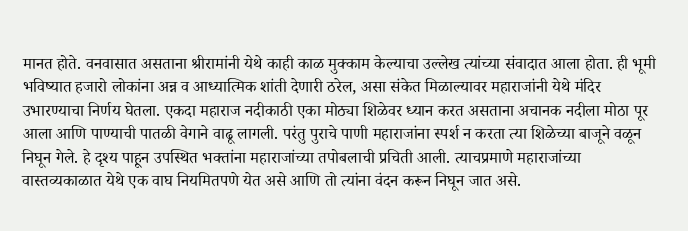मानत होते. वनवासात असताना श्रीरामांनी येथे काही काळ मुक्काम केल्याचा उल्लेख त्यांच्या संवादात आला होता. ही भूमी भविष्यात हजारो लोकांना अन्न व आध्यात्मिक शांती देणारी ठरेल, असा संकेत मिळाल्यावर महाराजांनी येथे मंदिर उभारण्याचा निर्णय घेतला. एकदा महाराज नदीकाठी एका मोठ्या शिळेवर ध्यान करत असताना अचानक नदीला मोठा पूर आला आणि पाण्याची पातळी वेगाने वाढू लागली. परंतु पुराचे पाणी महाराजांना स्पर्श न करता त्या शिळेच्या बाजूने वळून निघून गेले. हे दृश्य पाहून उपस्थित भक्तांना महाराजांच्या तपोबलाची प्रचिती आली. त्याचप्रमाणे महाराजांच्या वास्तव्यकाळात येथे एक वाघ नियमितपणे येत असे आणि तो त्यांना वंदन करून निघून जात असे.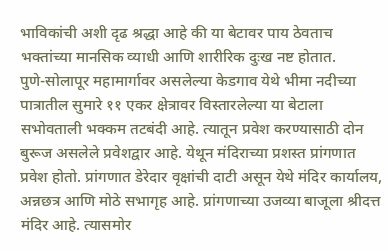भाविकांची अशी दृढ श्रद्धा आहे की या बेटावर पाय ठेवताच भक्तांच्या मानसिक व्याधी आणि शारीरिक दुःख नष्ट होतात.
पुणे-सोलापूर महामार्गावर असलेल्या केडगाव येथे भीमा नदीच्या पात्रातील सुमारे ११ एकर क्षेत्रावर विस्तारलेल्या या बेटाला सभोवताली भक्कम तटबंदी आहे. त्यातून प्रवेश करण्यासाठी दोन बुरूज असलेले प्रवेशद्वार आहे. येथून मंदिराच्या प्रशस्त प्रांगणात प्रवेश होतो. प्रांगणात डेरेदार वृक्षांची दाटी असून येथे मंदिर कार्यालय, अन्नछत्र आणि मोठे सभागृह आहे. प्रांगणाच्या उजव्या बाजूला श्रीदत्त मंदिर आहे. त्यासमोर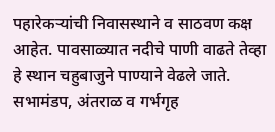पहारेकऱ्यांची निवासस्थाने व साठवण कक्ष आहेत. पावसाळ्यात नदीचे पाणी वाढते तेव्हा हे स्थान चहुबाजुने पाण्याने वेढले जाते.
सभामंडप, अंतराळ व गर्भगृह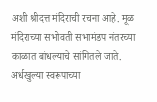अशी श्रीदत्त मंदिराची रचना आहे. मूळ मंदिराच्या सभोवती सभामंडप नंतरच्या काळात बांधल्याचे सांगितले जाते. अर्धखुल्या स्वरूपाच्या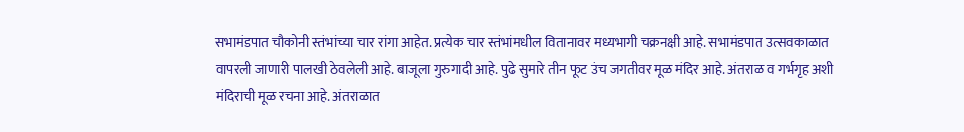सभामंडपात चौकोनी स्तंभांच्या चार रांगा आहेत. प्रत्येक चार स्तंभांमधील वितानावर मध्यभागी चक्रनक्षी आहे. सभामंडपात उत्सवकाळात वापरली जाणारी पालखी ठेवलेली आहे. बाजूला गुरुगादी आहे. पुढे सुमारे तीन फूट उंच जगतीवर मूळ मंदिर आहे. अंतराळ व गर्भगृह अशी मंदिराची मूळ रचना आहे. अंतराळात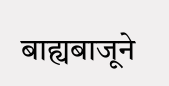बाह्यबाजूने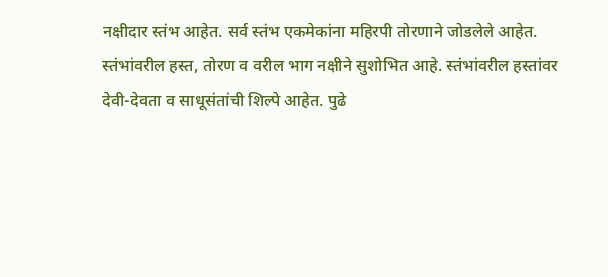नक्षीदार स्तंभ आहेत. सर्व स्तंभ एकमेकांना महिरपी तोरणाने जोडलेले आहेत.
स्तंभांवरील हस्त, तोरण व वरील भाग नक्षीने सुशोभित आहे. स्तंभांवरील हस्तांवर देवी-देवता व साधूसंतांची शिल्पे आहेत. पुढे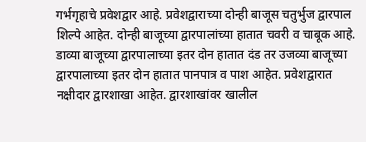गर्भगृहाचे प्रवेशद्वार आहे. प्रवेशद्वाराच्या दोन्ही बाजूस चतुर्भुज द्वारपाल शिल्पे आहेत. दोन्ही बाजूच्या द्वारपालांच्या हातात चवरी व चाबूक आहे. डाव्या बाजूच्या द्वारपालाच्या इतर दोन हातात दंड तर उजव्या बाजूच्या द्वारपालाच्या इतर दोन हातात पानपात्र व पाश आहेत. प्रवेशद्वारात नक्षीदार द्वारशाखा आहेत. द्वारशाखांवर खालील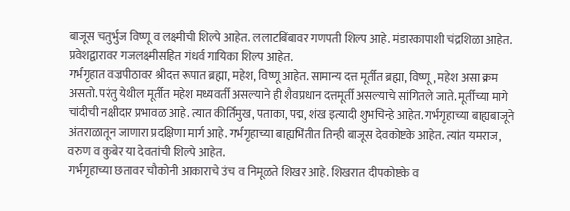बाजूस चतुर्भुज विष्णू व लक्ष्मीची शिल्पे आहेत. ललाटबिंबावर गणपती शिल्प आहे. मंडारकापाशी चंद्रशिळा आहेत. प्रवेशद्वारावर गजलक्ष्मीसहित गंधर्व गायिका शिल्प आहेत.
गर्भगृहात वज्रपीठावर श्रीदत्त रूपात ब्रह्मा, महेश, विष्णू आहेत. सामान्य दत्त मूर्तीत ब्रह्मा, विष्णू, महेश असा क्रम असतो. परंतु येथील मूर्तीत महेश मध्यवर्ती असल्याने ही शैवप्रधान दत्तमूर्ती असल्याचे सांगितले जाते. मूर्तीच्या मागे चांदीची नक्षीदार प्रभावळ आहे. त्यात कीर्तिमुख, पताका, पद्म, शंख इत्यादी शुभचिन्हे आहेत. गर्भगृहाच्या बाह्यबाजूने अंतराळातून जाणारा प्रदक्षिणा मार्ग आहे. गर्भगृहाच्या बाह्यभिंतीत तिन्ही बाजूस देवकोष्टके आहेत. त्यांत यमराज, वरुण व कुबेर या देवतांची शिल्पे आहेत.
गर्भगृहाच्या छतावर चौकोनी आकाराचे उंच व निमूळते शिखर आहे. शिखरात दीपकोष्टके व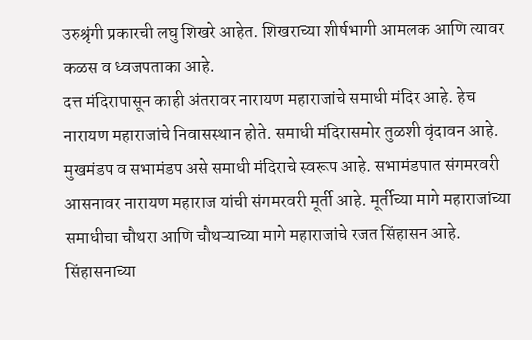उरुश्रृंगी प्रकारची लघु शिखरे आहेत. शिखराच्या शीर्षभागी आमलक आणि त्यावर कळस व ध्वजपताका आहे.
दत्त मंदिरापासून काही अंतरावर नारायण महाराजांचे समाधी मंदिर आहे. हेच नारायण महाराजांचे निवासस्थान होते. समाधी मंदिरासमोर तुळशी वृंदावन आहे. मुखमंडप व सभामंडप असे समाधी मंदिराचे स्वरूप आहे. सभामंडपात संगमरवरी आसनावर नारायण महाराज यांची संगमरवरी मूर्ती आहे. मूर्तीच्या मागे महाराजांच्या समाधीचा चौथरा आणि चौथऱ्याच्या मागे महाराजांचे रजत सिंहासन आहे. सिंहासनाच्या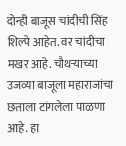दोन्ही बाजूस चांदीची सिंह शिल्पे आहेत. वर चांदीचा मखर आहे. चौथऱ्याच्या उजव्या बाजूला महाराजांचा छताला टांगलेला पाळणा आहे. हा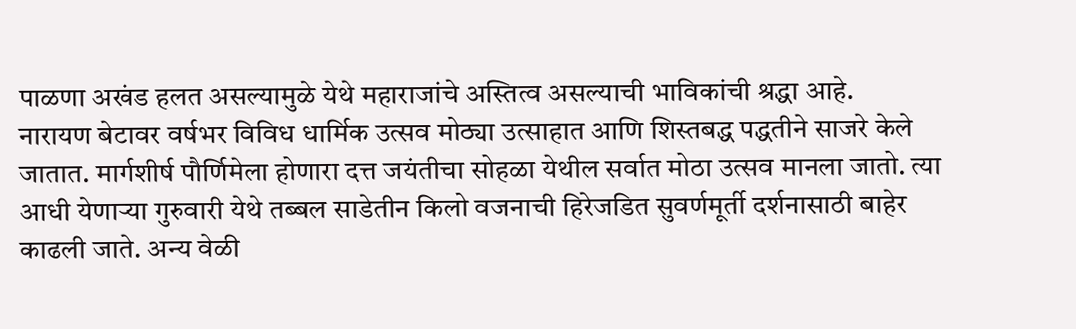पाळणा अखंड हलत असल्यामुळे येथे महाराजांचे अस्तित्व असल्याची भाविकांची श्रद्धा आहे.
नारायण बेटावर वर्षभर विविध धार्मिक उत्सव मोठ्या उत्साहात आणि शिस्तबद्ध पद्धतीने साजरे केले जातात. मार्गशीर्ष पौर्णिमेला होणारा दत्त जयंतीचा सोहळा येथील सर्वात मोठा उत्सव मानला जातो. त्या आधी येणाऱ्या गुरुवारी येथे तब्बल साडेतीन किलो वजनाची हिरेजडित सुवर्णमूर्ती दर्शनासाठी बाहेर काढली जाते. अन्य वेळी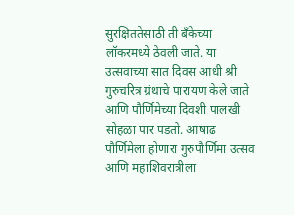सुरक्षिततेसाठी ती बँकेच्या लॉकरमध्ये ठेवली जाते. या उत्सवाच्या सात दिवस आधी श्री गुरुचरित्र ग्रंथाचे पारायण केले जाते आणि पौर्णिमेच्या दिवशी पालखी सोहळा पार पडतो. आषाढ पौर्णिमेला होणारा गुरुपौर्णिमा उत्सव आणि महाशिवरात्रीला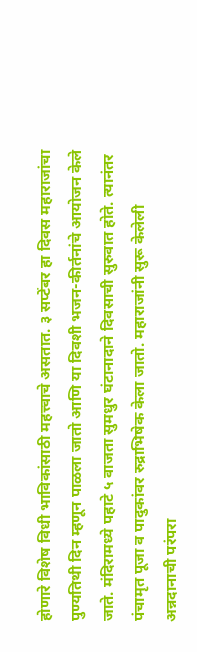होणारे विशेष विधी भाविकांसाठी महत्त्वाचे असतात. ३ सप्टेंबर हा दिवस महाराजांचा पुण्यतिथी दिन म्हणून पाळला जातो आणि या दिवशी भजन-कीर्तनांचे आयोजन केले जाते. मंदिरामध्ये पहाटे ५ वाजता सुमधुर घंटानादाने दिवसाची सुरुवात होते. त्यानंतर पंचामृत पूजा व पादुकांवर रुद्राभिषेक केला जातो. महाराजांनी सुरू केलेली अन्नदानाची परंपरा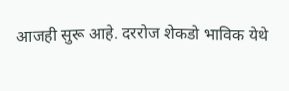आजही सुरू आहे. दररोज शेकडो भाविक येथे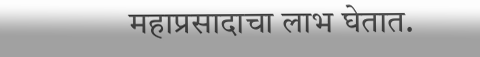महाप्रसादाचा लाभ घेतात.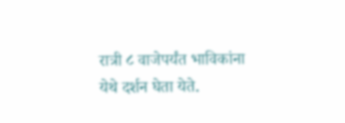रात्री ८ वाजेपर्यंत भाविकांना येथे दर्शन घेता येते.